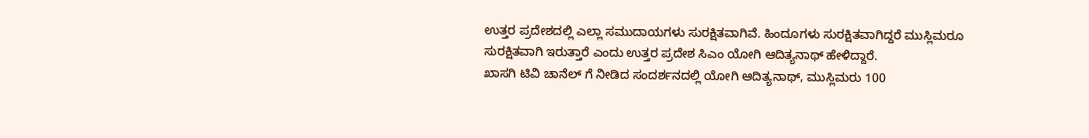ಉತ್ತರ ಪ್ರದೇಶದಲ್ಲಿ ಎಲ್ಲಾ ಸಮುದಾಯಗಳು ಸುರಕ್ಷಿತವಾಗಿವೆ. ಹಿಂದೂಗಳು ಸುರಕ್ಷಿತವಾಗಿದ್ದರೆ ಮುಸ್ಲಿಮರೂ ಸುರಕ್ಷಿತವಾಗಿ ಇರುತ್ತಾರೆ ಎಂದು ಉತ್ತರ ಪ್ರದೇಶ ಸಿಎಂ ಯೋಗಿ ಆದಿತ್ಯನಾಥ್ ಹೇಳಿದ್ದಾರೆ.
ಖಾಸಗಿ ಟಿವಿ ಚಾನೆಲ್ ಗೆ ನೀಡಿದ ಸಂದರ್ಶನದಲ್ಲಿ ಯೋಗಿ ಆದಿತ್ಯನಾಥ್, ಮುಸ್ಲಿಮರು 100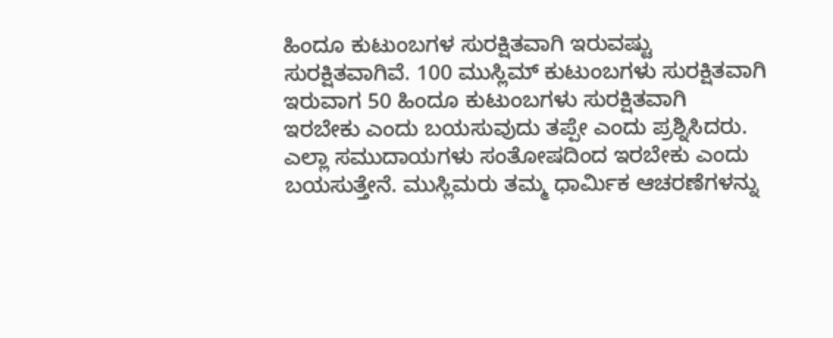ಹಿಂದೂ ಕುಟುಂಬಗಳ ಸುರಕ್ಷಿತವಾಗಿ ಇರುವಷ್ಟು ಸುರಕ್ಷಿತವಾಗಿವೆ. 100 ಮುಸ್ಲಿಮ್ ಕುಟುಂಬಗಳು ಸುರಕ್ಷಿತವಾಗಿ ಇರುವಾಗ 50 ಹಿಂದೂ ಕುಟುಂಬಗಳು ಸುರಕ್ಷಿತವಾಗಿ ಇರಬೇಕು ಎಂದು ಬಯಸುವುದು ತಪ್ಪೇ ಎಂದು ಪ್ರಶ್ನಿಸಿದರು.
ಎಲ್ಲಾ ಸಮುದಾಯಗಳು ಸಂತೋಷದಿಂದ ಇರಬೇಕು ಎಂದು ಬಯಸುತ್ತೇನೆ. ಮುಸ್ಲಿಮರು ತಮ್ಮ ಧಾರ್ಮಿಕ ಆಚರಣೆಗಳನ್ನು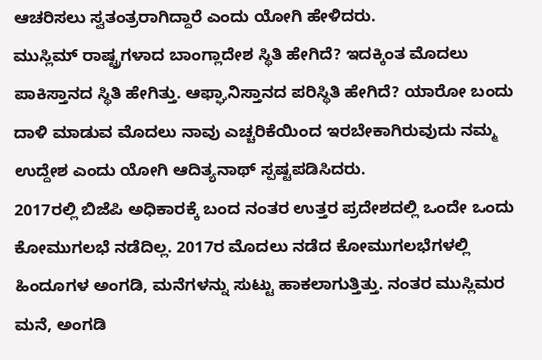ಆಚರಿಸಲು ಸ್ವತಂತ್ರರಾಗಿದ್ದಾರೆ ಎಂದು ಯೋಗಿ ಹೇಳಿದರು.
ಮುಸ್ಲಿಮ್ ರಾಷ್ಟ್ರಗಳಾದ ಬಾಂಗ್ಲಾದೇಶ ಸ್ಥಿತಿ ಹೇಗಿದೆ? ಇದಕ್ಕಿಂತ ಮೊದಲು ಪಾಕಿಸ್ತಾನದ ಸ್ಥಿತಿ ಹೇಗಿತ್ತು. ಆಫ್ಘಾನಿಸ್ತಾನದ ಪರಿಸ್ಥಿತಿ ಹೇಗಿದೆ? ಯಾರೋ ಬಂದು ದಾಳಿ ಮಾಡುವ ಮೊದಲು ನಾವು ಎಚ್ಚರಿಕೆಯಿಂದ ಇರಬೇಕಾಗಿರುವುದು ನಮ್ಮ ಉದ್ದೇಶ ಎಂದು ಯೋಗಿ ಆದಿತ್ಯನಾಥ್ ಸ್ಪಷ್ಟಪಡಿಸಿದರು.
2017ರಲ್ಲಿ ಬಿಜೆಪಿ ಅಧಿಕಾರಕ್ಕೆ ಬಂದ ನಂತರ ಉತ್ತರ ಪ್ರದೇಶದಲ್ಲಿ ಒಂದೇ ಒಂದು ಕೋಮುಗಲಭೆ ನಡೆದಿಲ್ಲ. 2017ರ ಮೊದಲು ನಡೆದ ಕೋಮುಗಲಭೆಗಳಲ್ಲಿ ಹಿಂದೂಗಳ ಅಂಗಡಿ, ಮನೆಗಳನ್ನು ಸುಟ್ಟು ಹಾಕಲಾಗುತ್ತಿತ್ತು. ನಂತರ ಮುಸ್ಲಿಮರ ಮನೆ, ಅಂಗಡಿ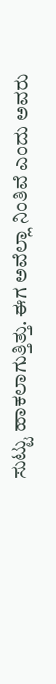ಸುಟ್ಟು ಹಾಕಲಾಗುತ್ತಿತ್ತು. ಈಗ ಅವೆಲ್ಲಾ ನಿಂತಿವೆ ಎಂದು ಅವರು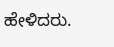ಹೇಳಿದರು.